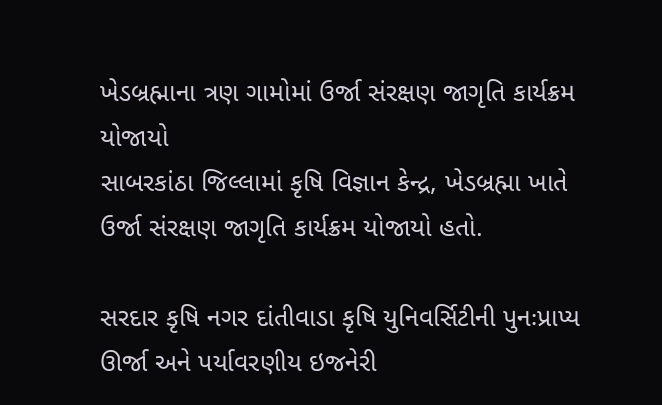ખેડબ્રહ્માના ત્રણ ગામોમાં ઉર્જા સંરક્ષણ જાગૃતિ કાર્યક્રમ યોજાયો
સાબરકાંઠા જિલ્લામાં કૃષિ વિજ્ઞાન કેન્દ્ર, ખેડબ્રહ્મા ખાતે ઉર્જા સંરક્ષણ જાગૃતિ કાર્યક્રમ યોજાયો હતો.

સરદાર કૃષિ નગર દાંતીવાડા કૃષિ યુનિવર્સિટીની પુનઃપ્રાપ્ય ઊર્જા અને પર્યાવરણીય ઇજનેરી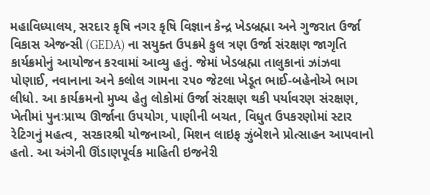મહાવિધ્યાલય, સરદાર કૃષિ નગર કૃષિ વિજ્ઞાન કેન્દ્ર ખેડબ્રહ્મા અને ગુજરાત ઉર્જા વિકાસ એજન્સી (GEDA) ના સયુક્ત ઉપક્રમે કુલ ત્રણ ઉર્જા સંરક્ષણ જાગૃતિ કાર્યક્રમોનું આયોજન કરવામાં આવ્યુ હતું. જેમાં ખેડબ્રહ્મા તાલુકાનાં ઝાંઝવા પોણાઈ, નવાનાના અને કલોલ ગામના ૨૫૦ જેટલા ખેડૂત ભાઈ-બહેનોએ ભાગ લીધો. આ કાર્યક્રમનો મુખ્ય હેતુ લોકોમાં ઉર્જા સંરક્ષણ થકી પર્યાવરણ સંરક્ષણ, ખેતીમાં પુનઃપ્રાપ્ય ઊર્જાના ઉપયોગ, પાણીની બચત, વિધુત ઉપકરણોમાં સ્ટાર રેટિગનું મહત્વ, સરકારશ્રી યોજનાઓ, મિશન લાઇફ ઝુંબેશને પ્રોત્સાહન આપવાનો હતો. આ અંગેની ઊંડાણપૂર્વક માહિતી ઇજનેરી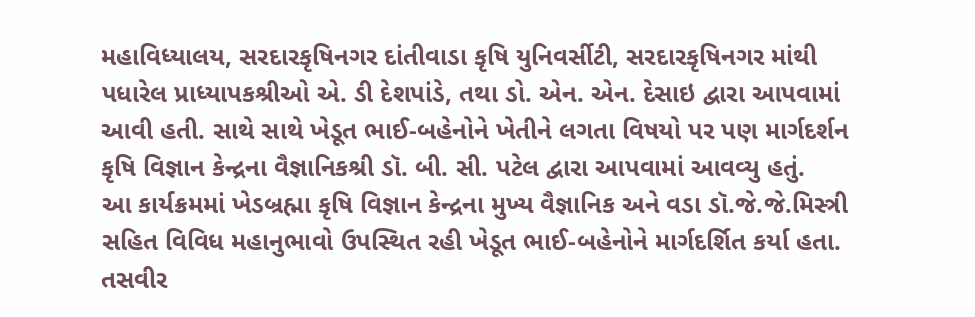મહાવિધ્યાલય, સરદારકૃષિનગર દાંતીવાડા કૃષિ યુનિવર્સીટી, સરદારકૃષિનગર માંથી પધારેલ પ્રાધ્યાપકશ્રીઓ એ. ડી દેશપાંડે, તથા ડો. એન. એન. દેસાઇ દ્વારા આપવામાં આવી હતી. સાથે સાથે ખેડૂત ભાઈ-બહેનોને ખેતીને લગતા વિષયો પર પણ માર્ગદર્શન કૃષિ વિજ્ઞાન કેન્દ્રના વૈજ્ઞાનિકશ્રી ડૉ. બી. સી. પટેલ દ્વારા આપવામાં આવવ્યુ હતું.
આ કાર્યક્રમમાં ખેડબ્રહ્મા કૃષિ વિજ્ઞાન કેન્દ્રના મુખ્ય વૈજ્ઞાનિક અને વડા ડૉ.જે.જે.મિસ્ત્રી સહિત વિવિધ મહાનુભાવો ઉપસ્થિત રહી ખેડૂત ભાઈ-બહેનોને માર્ગદર્શિત કર્યા હતા.
તસવીર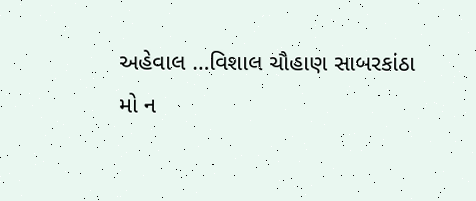અહેવાલ …વિશાલ ચૌહાણ સાબરકાંઠા
મો ન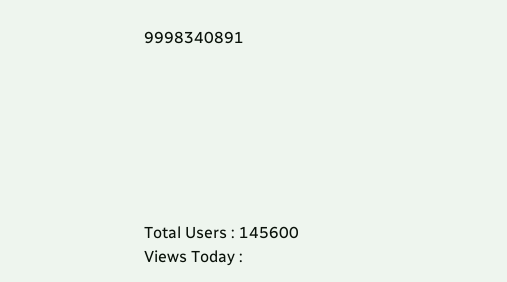9998340891







Total Users : 145600
Views Today :